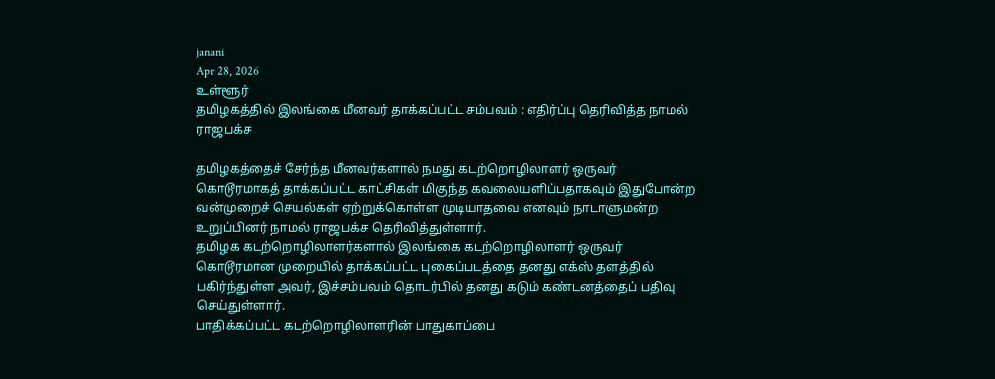janani
Apr 28, 2026
உள்ளூர்
தமிழகத்தில் இலங்கை மீனவர் தாக்கப்பட்ட சம்பவம் : எதிர்ப்பு தெரிவித்த நாமல் ராஜபக்ச

தமிழகத்தைச் சேர்ந்த மீனவர்களால் நமது கடற்றொழிலாளர் ஒருவர் கொடூரமாகத் தாக்கப்பட்ட காட்சிகள் மிகுந்த கவலையளிப்பதாகவும் இதுபோன்ற வன்முறைச் செயல்கள் ஏற்றுக்கொள்ள முடியாதவை எனவும் நாடாளுமன்ற உறுப்பினர் நாமல் ராஜபக்ச தெரிவித்துள்ளார்.
தமிழக கடற்றொழிலாளர்களால் இலங்கை கடற்றொழிலாளர் ஒருவர் கொடூரமான முறையில் தாக்கப்பட்ட புகைப்படத்தை தனது எக்ஸ் தளத்தில் பகிர்ந்துள்ள அவர், இச்சம்பவம் தொடர்பில் தனது கடும் கண்டனத்தைப் பதிவு செய்துள்ளார்.
பாதிக்கப்பட்ட கடற்றொழிலாளரின் பாதுகாப்பை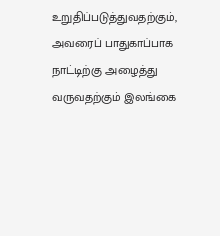உறுதிப்படுத்துவதற்கும், அவரைப் பாதுகாப்பாக நாட்டிற்கு அழைத்து வருவதற்கும் இலங்கை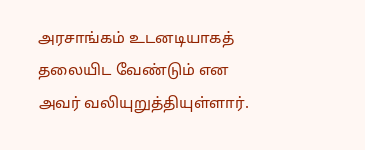அரசாங்கம் உடனடியாகத் தலையிட வேண்டும் என அவர் வலியுறுத்தியுள்ளார்.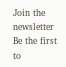Join the newsletter
Be the first to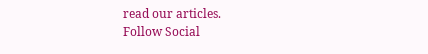read our articles.
Follow Social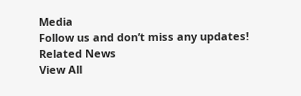Media
Follow us and don’t miss any updates!
Related News
View All